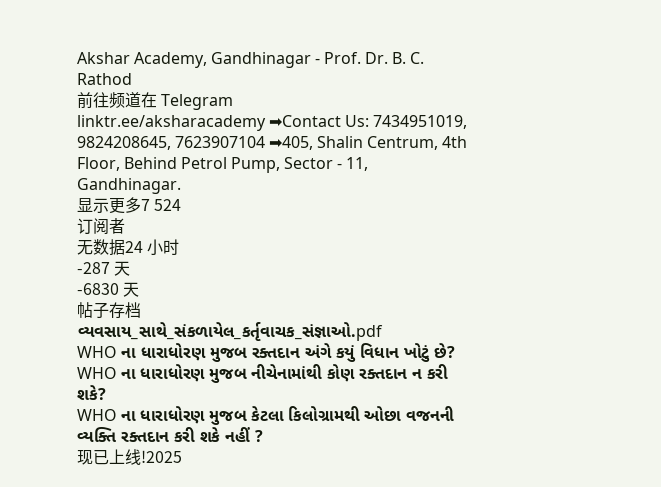Akshar Academy, Gandhinagar - Prof. Dr. B. C. Rathod
前往频道在 Telegram
linktr.ee/aksharacademy ➡Contact Us: 7434951019, 9824208645, 7623907104 ➡405, Shalin Centrum, 4th Floor, Behind Petrol Pump, Sector - 11, Gandhinagar.
显示更多7 524
订阅者
无数据24 小时
-287 天
-6830 天
帖子存档
વ્યવસાય_સાથે_સંકળાયેલ_કર્તૃવાચક_સંજ્ઞાઓ.pdf
WHO ના ધારાધોરણ મુજબ રક્તદાન અંગે કયું વિધાન ખોટું છે?
WHO ના ધારાધોરણ મુજબ નીચેનામાંથી કોણ રક્તદાન ન કરી શકે?
WHO ના ધારાધોરણ મુજબ કેટલા કિલોગ્રામથી ઓછા વજનની વ્યક્તિ રક્તદાન કરી શકે નહીં ?
现已上线!2025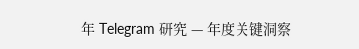年 Telegram 研究 — 年度关键洞察